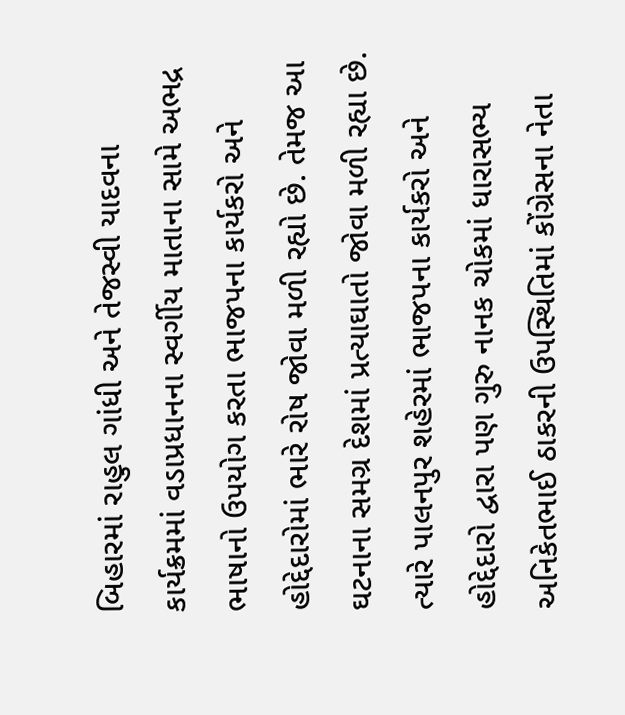બિહારમાં રાહુલ ગાંધી અને તેજસ્વી યાદવના કાર્યક્રમમાં વડાપ્રધાનના સ્વર્ગીય માતાના સામે અભદ્ર ભાષાનો ઉપયોગ કરતા ભાજપના કાર્યકરો અને હોદ્દેદારોમાં ભારે રોષ જોવા મળી રહ્યો છે. તેમજ આ ઘટનાના સમગ્ર દેશમાં પ્રત્યાઘાતો જોવા મળી રહ્યા છે. ત્યારે પાલનપુર શહેરમાં ભાજપના કાર્યકરો અને હોદ્દેદારો દ્વારા પણ ગુરુ નાનક ચોકમાં ધારાસભ્ય અનિકેતભાઈ ઠાકરની ઉપસ્થિતિમાં કોંગ્રેસના નેતા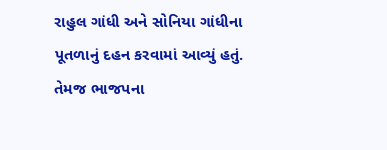રાહુલ ગાંધી અને સોનિયા ગાંધીના પૂતળાનું દહન કરવામાં આવ્યું હતું. તેમજ ભાજપના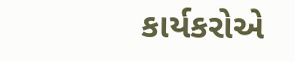કાર્યકરોએ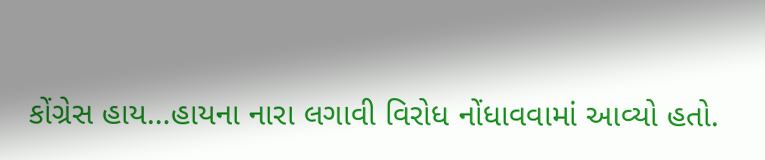કોંગ્રેસ હાય…હાયના નારા લગાવી વિરોધ નોંધાવવામાં આવ્યો હતો.